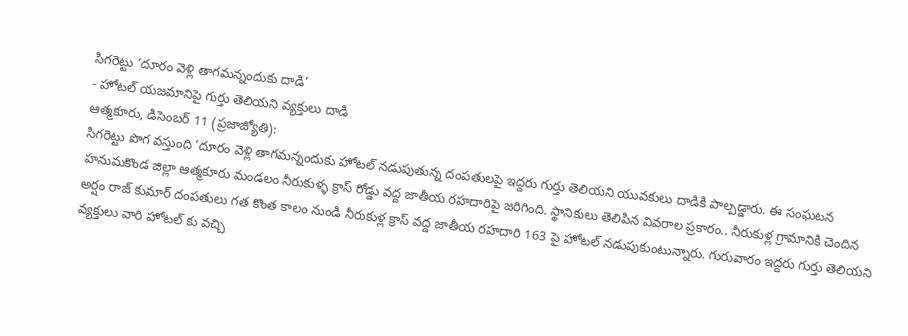సిగరెట్టు ‘దూరం వెళ్లి తాగమన్నందుకు దాడి’
- హోటల్ యజమానిపై గుర్తు తెలియని వ్యక్తులు దాడి
ఆత్మకూరు, డిసెంబర్ 11 (ప్రజాజ్యోతి):
సిగరెట్టు పొగ వస్తుంది ‘దూరం వెళ్లి తాగమన్నందుకు హోటల్ నడుపుతున్న దంపతులపై ఇద్దరు గుర్తు తెలియని యువకులు దాడికి పాల్పడ్డారు. ఈ సంఘటన హనుమకొండ జిల్లా ఆత్మకూరు మండలం నీరుకుళ్ళ క్రాస్ రోడ్డు వద్ద జాతీయ రహదారిపై జరిగింది. స్థానికులు తెలిపిన వివరాల ప్రకారం.. నీరుకుళ్ల గ్రామానికి చెందిన అర్షం రాజ్ కుమార్ దంపతులు గత కొంత కాలం నుండి నీరుకుళ్ల క్రాస్ వద్ద జాతీయ రహదారి 163 పై హోటల్ నడుపుకుంటున్నారు. గురువారం ఇద్దరు గుర్తు తెలియని వ్యక్తులు వారి హోటల్ కు వచ్చి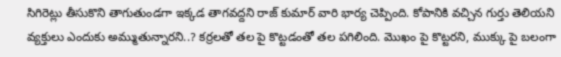సిగిరెట్లు తీసుకొని తాగుతుండగా ఇక్కడ తాగవద్దని రాజ్ కుమార్ వారి భార్య చెప్పింది. కోపానికి వచ్చిన గుర్తు తెలియని వ్యక్తులు ఎందుకు అమ్ముతున్నారని..? కర్రలతో తల పై కొట్టడంతో తల పగిలింది. మొఖం పై కొట్టరని, ముక్కు పై బలంగా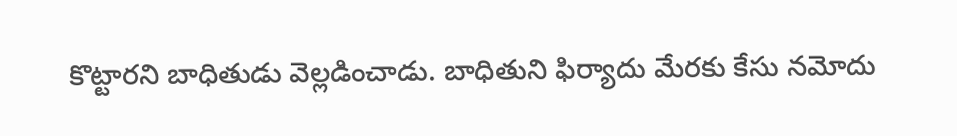కొట్టారని బాధితుడు వెల్లడించాడు. బాధితుని ఫిర్యాదు మేరకు కేసు నమోదు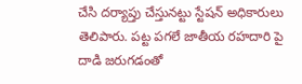చేసి దర్యాప్తు చేస్తునట్టు స్టేషన్ అధికారులు తెలిపారు. పట్ట పగలే జాతీయ రహదారి పై దాడి జరుగడంతో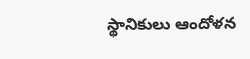స్థానికులు ఆందోళన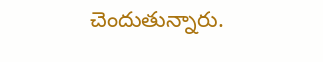చెందుతున్నారు.